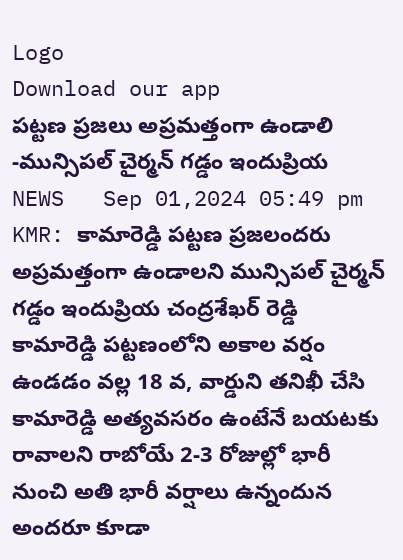Logo
Download our app
పట్టణ ప్రజలు అప్రమత్తంగా ఉండాలి -మున్సిపల్ చైర్మన్ గడ్డం ఇందుప్రియ
NEWS   Sep 01,2024 05:49 pm
KMR: కామారెడ్డి పట్టణ ప్రజలందరు అప్రమత్తంగా ఉండాలని మున్సిపల్ చైర్మన్ గడ్డం ఇందుప్రియ చంద్రశేఖర్ రెడ్డి కామారెడ్డి పట్టణంలోని అకాల వర్షం ఉండడం వల్ల 18 వ, వార్డుని తనిఖీ చేసి కామారెడ్డి అత్యవసరం ఉంటేనే బయటకు రావాలని రాబోయే 2-3 రోజుల్లో భారీ నుంచి అతి భారీ వర్షాలు ఉన్నందున అందరూ కూడా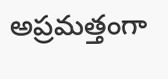అప్రమత్తంగా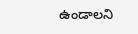ఉండాలని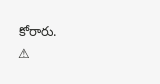కోరారు.
⚠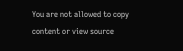You are not allowed to copy content or view source